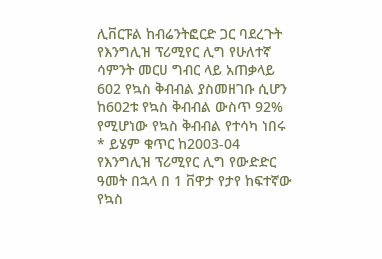ሊቨርፑል ከብሬንትፎርድ ጋር ባደረጉት የእንግሊዝ ፕሪሚየር ሊግ የሁለተኛ ሳምንት መርሀ ግብር ላይ አጠቃላይ 602 የኳስ ቅብብል ያስመዘገቡ ሲሆን ከ602ቱ የኳስ ቅብብል ውስጥ 92% የሚሆነው የኳስ ቅብብል የተሳካ ነበሩ
* ይሄም ቁጥር ከ2003-04 የእንግሊዝ ፕሪሚየር ሊግ የውድድር ዓመት በኋላ በ 1 ቨዋታ የታየ ከፍተኛው የኳስ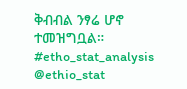ቅብብል ንፃሬ ሆኖ ተመዝግቧል።
#etho_stat_analysis
@ethio_stat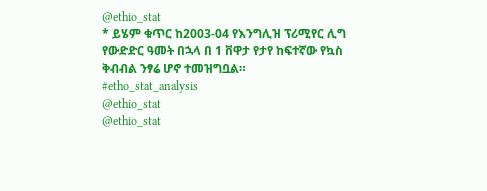@ethio_stat
* ይሄም ቁጥር ከ2003-04 የእንግሊዝ ፕሪሚየር ሊግ የውድድር ዓመት በኋላ በ 1 ቨዋታ የታየ ከፍተኛው የኳስ ቅብብል ንፃሬ ሆኖ ተመዝግቧል።
#etho_stat_analysis
@ethio_stat
@ethio_stat